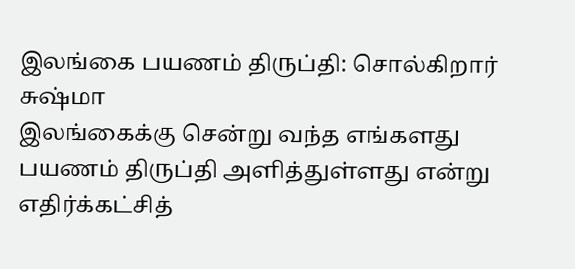இலங்கை பயணம் திருப்தி: சொல்கிறார் சுஷ்மா
இலங்கைக்கு சென்று வந்த எங்களது பயணம் திருப்தி அளித்துள்ளது என்று எதிர்க்கட்சித்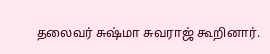தலைவர் சுஷ்மா சுவராஜ் கூறினார்.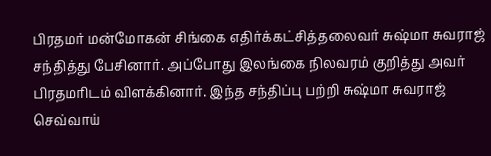பிரதமர் மன்மோகன் சிங்கை எதிர்க்கட்சித்தலைவர் சுஷ்மா சுவராஜ் சந்தித்து பேசினார். அப்போது இலங்கை நிலவரம் குறித்து அவர் பிரதமரிடம் விளக்கினார். இந்த சந்திப்பு பற்றி சுஷ்மா சுவராஜ் செவ்வாய்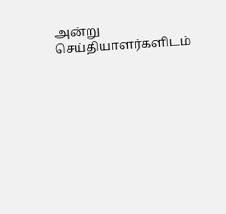அன்று செய்தியாளர்களிடம்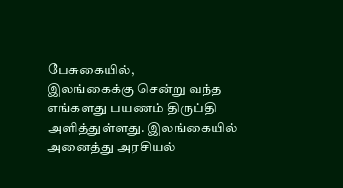பேசுகையில்,
இலங்கைக்கு சென்று வந்த எங்களது பயணம் திருப்தி அளித்துள்ளது. இலங்கையில் அனைத்து அரசியல்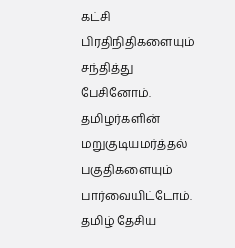கட்சி பிரதிநிதிகளையும் சந்தித்து பேசினோம். தமிழர்களின் மறுகுடியமர்த்தல் பகுதிகளையும் பார்வையிட்டோம். தமிழ் தேசிய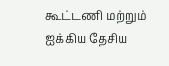கூட்டணி மற்றும் ஐக்கிய தேசிய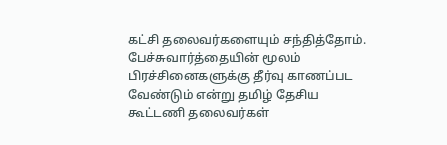கட்சி தலைவர்களையும் சந்தித்தோம். பேச்சுவார்த்தையின் மூலம் பிரச்சினைகளுக்கு தீர்வு காணப்பட வேண்டும் என்று தமிழ் தேசிய கூட்டணி தலைவர்கள்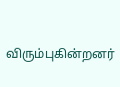விரும்புகின்றனர்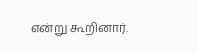என்று கூறினார்.